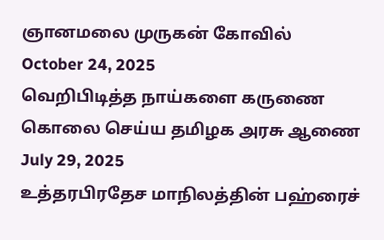ஞானமலை முருகன் கோவில்
October 24, 2025
வெறிபிடித்த நாய்களை கருணை கொலை செய்ய தமிழக அரசு ஆணை
July 29, 2025
உத்தரபிரதேச மாநிலத்தின் பஹ்ரைச்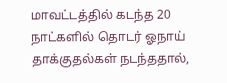மாவட்டத்தில் கடந்த 20 நாட்களில் தொடர் ஓநாய் தாக்குதல்கள் நடந்ததால்,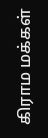கிராம மக்கள்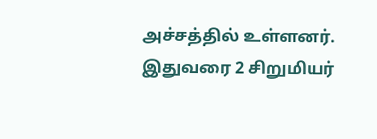அச்சத்தில் உள்ளனர். இதுவரை 2 சிறுமியர்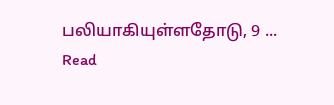பலியாகியுள்ளதோடு, 9 ...
Read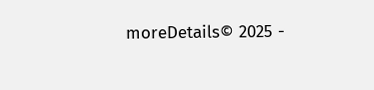moreDetails© 2025 -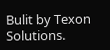Bulit by Texon Solutions.